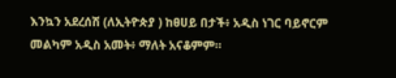እንኳን አደረሰሽ (ለኢትዮጵያ ) ከፀሀይ በታች፥ አዲስ ነገር ባይኖርም መልካም አዲስ አመት፥ ማለት አናቆምም።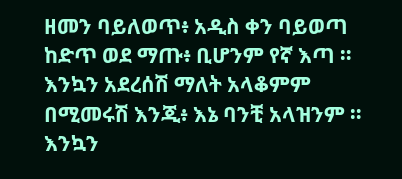ዘመን ባይለወጥ፥ አዲስ ቀን ባይወጣ ከድጥ ወደ ማጡ፥ ቢሆንም የኛ እጣ ። እንኳን አደረሰሽ ማለት አላቆምም በሚመሩሽ እንጂ፥ እኔ ባንቺ አላዝንም ። እንኳን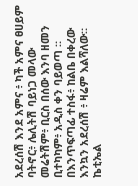አደረሰሽ እንደ አምና ፥ ካች አምና ፀሀይም ባትኖር፥ ሌሊትሽ ባይነጋ መላው መሬትሽም፥ ቢርስ በሰው እንባ ዘመን ቢተካካም፥ አዲስ ቀን ባይወጣ ። በእንጥፍጣፊ ተስፋ፥ ከልቤ በቀረው እንኳን አደረሰሽ ፥ ዛሬም እልሻለው። ኬቲኤል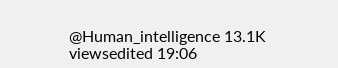@Human_intelligence 13.1K viewsedited 19:06